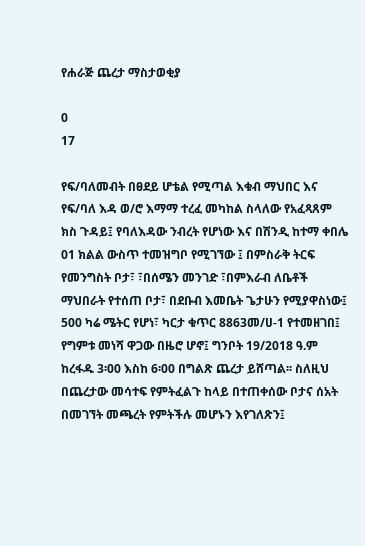የሐራጅ ጨረታ ማስታወቂያ

0
17

የፍ/ባለመብት በፀደይ ሆቴል የሚጣል እቁብ ማህበር እና የፍ/ባለ እዳ ወ/ሮ እማማ ተረፈ መካከል ስላለው የአፈጻጸም ክስ ጉዳይ፤ የባለእዳው ንብረት የሆነው እና በሽንዲ ከተማ ቀበሌ 01 ክልል ውስጥ ተመዝግቦ የሚገኘው ፤ በምስራቅ ትርፍ የመንግስት ቦታ፣ ፣በሰሜን መንገድ ፣በምእራብ ለቤቶች ማህበራት የተሰጠ ቦታ፣ በደቡብ እመቤት ጌታሁን የሚያዋስነው፤ 500 ካሬ ሜትር የሆነ፣ ካርታ ቁጥር 8863መ/ሀ-1 የተመዘገበ፤ የግምቱ መነሻ ዋጋው በዜሮ ሆኖ፤ ግንቦት 19/2018 ዓ.ም ከረፋዱ 3፡00 እስከ 6፡00 በግልጽ ጨረታ ይሸጣል፡፡ ስለዚህ በጨረታው መሳተፍ የምትፈልጉ ከላይ በተጠቀሰው ቦታና ሰአት በመገኘት መጫረት የምትችሉ መሆኑን እየገለጽን፤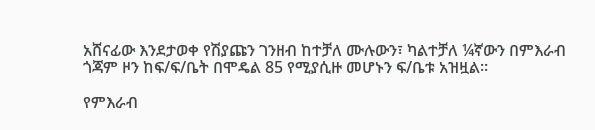አሸናፊው እንደታወቀ የሽያጩን ገንዘብ ከተቻለ ሙሉውን፣ ካልተቻለ ¼ኛውን በምእራብ ጎጃም ዞን ከፍ/ፍ/ቤት በሞዴል 85 የሚያሲዙ መሆኑን ፍ/ቤቱ አዝዟል፡፡

የምእራብ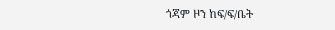ጎጃም ዞን ከፍ/ፍ/ቤት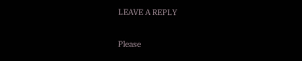LEAVE A REPLY

Please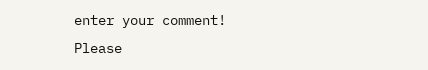enter your comment!
Please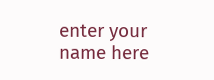enter your name here